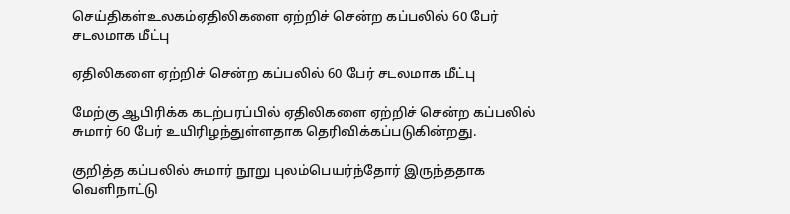செய்திகள்உலகம்ஏதிலிகளை ஏற்றிச் சென்ற கப்பலில் 60 பேர் சடலமாக மீட்பு

ஏதிலிகளை ஏற்றிச் சென்ற கப்பலில் 60 பேர் சடலமாக மீட்பு

மேற்கு ஆபிரிக்க கடற்பரப்பில் ஏதிலிகளை ஏற்றிச் சென்ற கப்பலில் சுமார் 60 பேர் உயிரிழந்துள்ளதாக தெரிவிக்கப்படுகின்றது.

குறித்த கப்பலில் சுமார் நூறு புலம்பெயர்ந்தோர் இருந்ததாக வெளிநாட்டு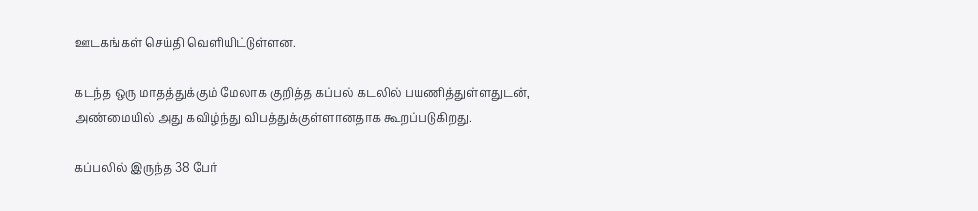ஊடகங்கள் செய்தி வெளியிட்டுள்ளன.

கடந்த ஒரு மாதத்துக்கும் மேலாக குறித்த கப்பல் கடலில் பயணித்துள்ளதுடன், அண்மையில் அது கவிழ்ந்து விபத்துக்குள்ளானதாக கூறப்படுகிறது.

கப்பலில் இருந்த 38 பேர்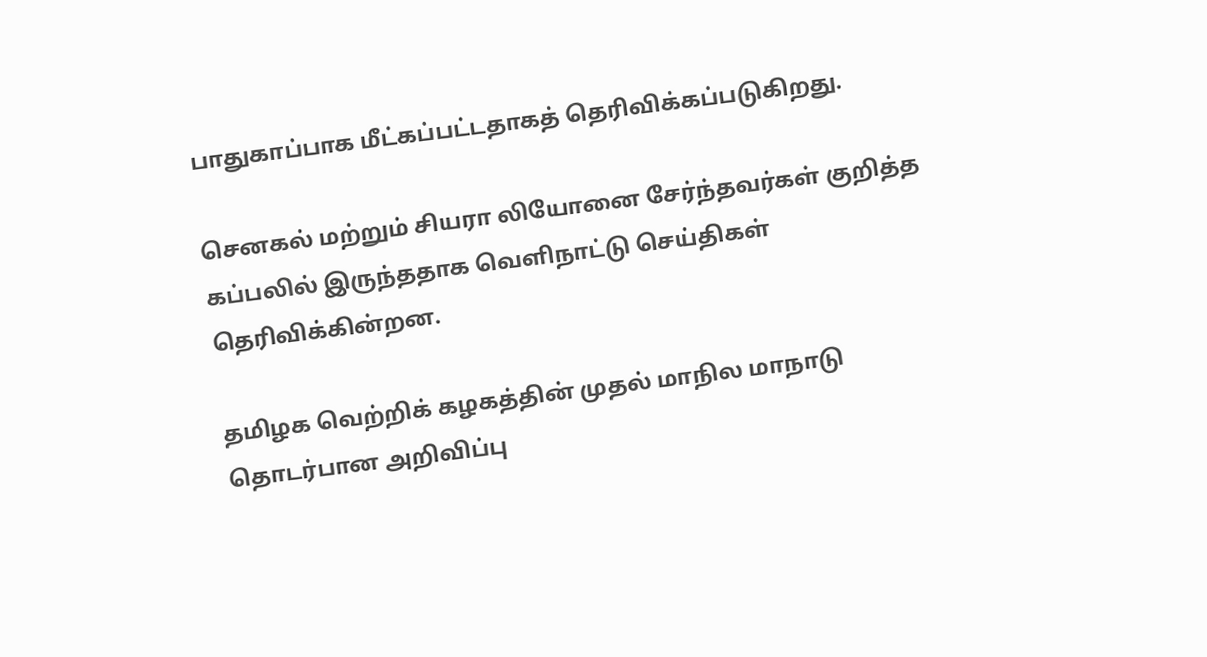பாதுகாப்பாக மீட்கப்பட்டதாகத் தெரிவிக்கப்படுகிறது.

செனகல் மற்றும் சியரா லியோனை சேர்ந்தவர்கள் குறித்த கப்பலில் இருந்ததாக வெளிநாட்டு செய்திகள் தெரிவிக்கின்றன.

தமிழக வெற்றிக் கழகத்தின் முதல் மாநில மாநாடு தொடர்பான அறிவிப்பு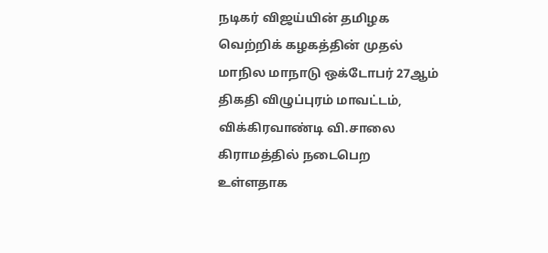நடிகர் விஜய்யின் தமிழக வெற்றிக் கழகத்தின் முதல் மாநில மாநாடு ஒக்டோபர் 27ஆம் திகதி விழுப்புரம் மாவட்டம், விக்கிரவாண்டி வி.சாலை கிராமத்தில் நடைபெற உள்ளதாக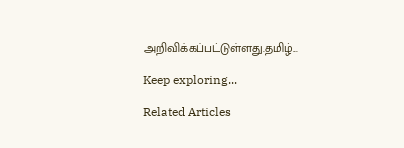அறிவிக்கப்பட்டுள்ளது.தமிழ்...

Keep exploring...

Related Articles